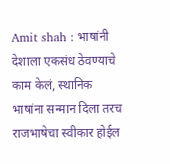Amit shah : भाषांनी देशाला एकसंध ठेवण्याचे काम केलं, स्थानिक भाषांना सन्मान दिला तरच राजभाषेचा स्वीकार होईल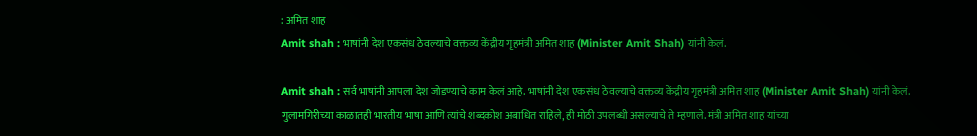: अमित शाह
Amit shah : भाषांनी देश एकसंध ठेवल्याचे वक्तव्य केंद्रीय गृहमंत्री अमित शाह (Minister Amit Shah) यांनी केलं.

Amit shah : सर्व भाषांनी आपला देश जोडण्याचे काम केलं आहे. भाषांनी देश एकसंध ठेवल्याचे वक्तव्य केंद्रीय गृहमंत्री अमित शाह (Minister Amit Shah) यांनी केलं. गुलामगिरीच्या काळातही भारतीय भाषा आणि त्यांचे शब्दकोश अबाधित राहिले, ही मोठी उपलब्धी असल्याचे ते म्हणाले. मंत्री अमित शाह यांच्या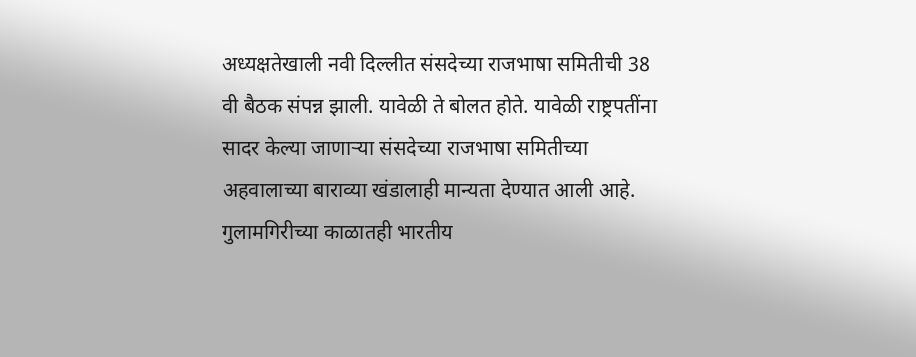अध्यक्षतेखाली नवी दिल्लीत संसदेच्या राजभाषा समितीची 38 वी बैठक संपन्न झाली. यावेळी ते बोलत होते. यावेळी राष्ट्रपतींना सादर केल्या जाणाऱ्या संसदेच्या राजभाषा समितीच्या अहवालाच्या बाराव्या खंडालाही मान्यता देण्यात आली आहे.
गुलामगिरीच्या काळातही भारतीय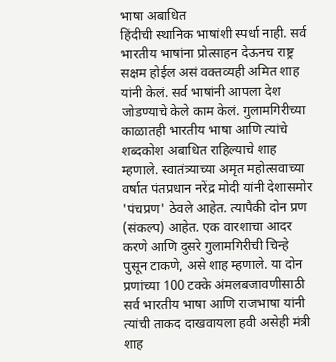भाषा अबाधित
हिंदीची स्थानिक भाषांशी स्पर्धा नाही. सर्व भारतीय भाषांना प्रोत्साहन देऊनच राष्ट्र सक्षम होईल असं वक्तव्यही अमित शाह यांनी केलं. सर्व भाषांनी आपला देश जोडण्याचे केले काम केलं. गुलामगिरीच्या काळातही भारतीय भाषा आणि त्यांचे शब्दकोश अबाधित राहिल्याचे शाह म्हणाले. स्वातंत्र्याच्या अमृत महोत्सवाच्या वर्षात पंतप्रधान नरेंद्र मोदी यांनी देशासमोर 'पंचप्रण' ठेवले आहेत. त्यापैकी दोन प्रण (संकल्प) आहेत. एक वारशाचा आदर करणे आणि दुसरे गुलामगिरीची चिन्हे पुसून टाकणे, असे शाह म्हणाले. या दोन प्रणांच्या 100 टक्के अंमलबजावणीसाठी सर्व भारतीय भाषा आणि राजभाषा यांनी त्यांची ताकद दाखवायला हवी असेही मंत्री शाह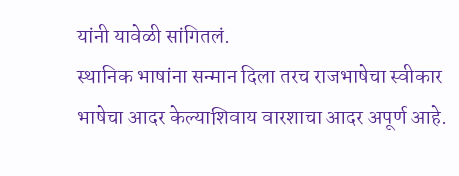यांनी यावेळी सांगितलं.
स्थानिक भाषांना सन्मान दिला तरच राजभाषेचा स्वीकार
भाषेचा आदर केल्याशिवाय वारशाचा आदर अपूर्ण आहे.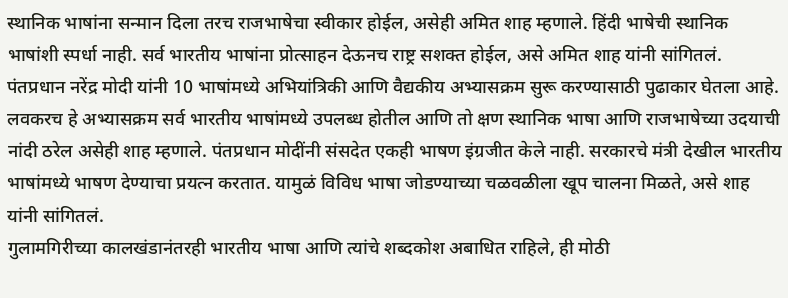स्थानिक भाषांना सन्मान दिला तरच राजभाषेचा स्वीकार होईल, असेही अमित शाह म्हणाले. हिंदी भाषेची स्थानिक भाषांशी स्पर्धा नाही. सर्व भारतीय भाषांना प्रोत्साहन देऊनच राष्ट्र सशक्त होईल, असे अमित शाह यांनी सांगितलं. पंतप्रधान नरेंद्र मोदी यांनी 10 भाषांमध्ये अभियांत्रिकी आणि वैद्यकीय अभ्यासक्रम सुरू करण्यासाठी पुढाकार घेतला आहे. लवकरच हे अभ्यासक्रम सर्व भारतीय भाषांमध्ये उपलब्ध होतील आणि तो क्षण स्थानिक भाषा आणि राजभाषेच्या उदयाची नांदी ठरेल असेही शाह म्हणाले. पंतप्रधान मोदींनी संसदेत एकही भाषण इंग्रजीत केले नाही. सरकारचे मंत्री देखील भारतीय भाषांमध्ये भाषण देण्याचा प्रयत्न करतात. यामुळं विविध भाषा जोडण्याच्या चळवळीला खूप चालना मिळते, असे शाह यांनी सांगितलं.
गुलामगिरीच्या कालखंडानंतरही भारतीय भाषा आणि त्यांचे शब्दकोश अबाधित राहिले, ही मोठी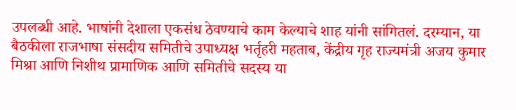उपलब्धी आहे. भाषांनी देशाला एकसंध ठेवण्याचे काम केल्याचे शाह यांनी सांगितलं. दरम्यान, या बैठकीला राजभाषा संसदीय समितीचे उपाध्यक्ष भर्तृहरी महताब, केंद्रीय गृह राज्यमंत्री अजय कुमार मिश्रा आणि निशीथ प्रामाणिक आणि समितीचे सदस्य या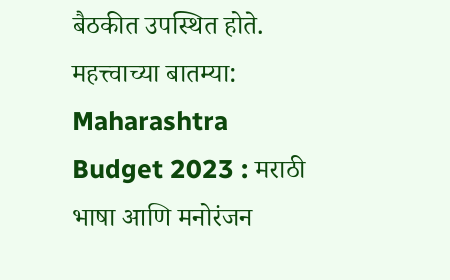बैठकीत उपस्थित होते.
महत्त्वाच्या बातम्या:
Maharashtra Budget 2023 : मराठी भाषा आणि मनोरंजन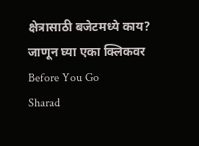क्षेत्रासाठी बजेटमध्ये काय? जाणून घ्या एका क्लिकवर
Before You Go
Sharad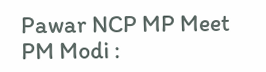Pawar NCP MP Meet PM Modi :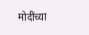मोदींच्या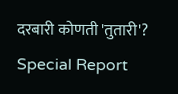दरबारी कोणती 'तुतारी'? Special Report